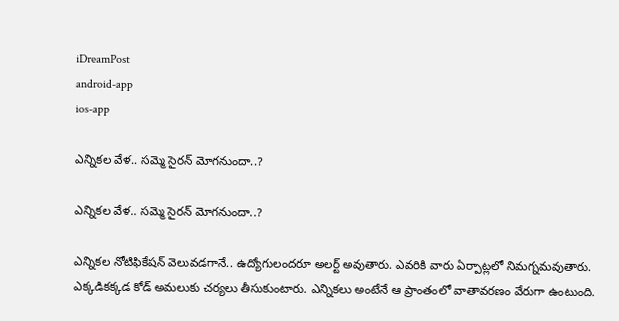iDreamPost
android-app
ios-app

ఎన్నిక‌ల వేళ‌.. స‌మ్మె సైర‌న్ మోగ‌నుందా..?

ఎన్నిక‌ల వేళ‌.. స‌మ్మె సైర‌న్ మోగ‌నుందా..?

ఎన్నిక‌ల నోటిఫికేష‌న్ వెలువ‌డ‌గానే.. ఉద్యోగులంద‌రూ అల‌ర్ట్ అవుతారు. ఎవ‌రికి వారు ఏర్పాట్ల‌లో నిమ‌గ్న‌మ‌వుతారు. ఎక్క‌డిక‌క్క‌డ కోడ్ అమ‌లుకు చ‌ర్య‌లు తీసుకుంటారు. ఎన్నిక‌లు అంటేనే ఆ ప్రాంతంలో వాతావ‌ర‌ణం వేరుగా ఉంటుంది.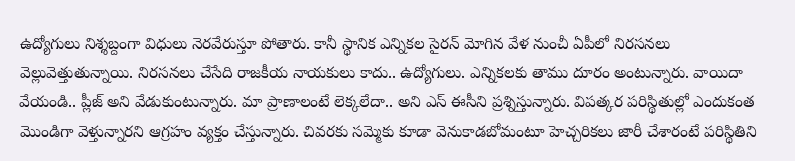ఉద్యోగులు నిశ్శ‌బ్దంగా విధులు నెర‌వేరుస్తూ పోతారు. కానీ స్థానిక ఎన్నిక‌ల సైర‌న్ మోగిన వేళ నుంచీ ఏపీలో నిర‌స‌న‌లు వెల్లువెత్తుతున్నాయి. నిర‌స‌న‌లు చేసేది రాజ‌కీయ నాయ‌కులు కాదు.. ఉద్యోగులు. ఎన్నిక‌ల‌కు తాము దూరం అంటున్నారు. వాయిదా వేయండి.. ప్లీజ్ అని వేడుకుంటున్నారు. మా ప్రాణాలంటే లెక్క‌లేదా.. అని ఎస్ ఈసీని ప్ర‌శ్నిస్తున్నారు. విప‌త్క‌ర ప‌రిస్థితుల్లో ఎందుకంత మొండిగా వెళ్తున్నార‌ని ఆగ్ర‌హం వ్య‌క్తం చేస్తున్నారు. చివ‌ర‌కు స‌మ్మెకు కూడా వెనుకాడ‌బోమంటూ హెచ్చ‌రిక‌లు జారీ చేశారంటే ప‌రిస్థితిని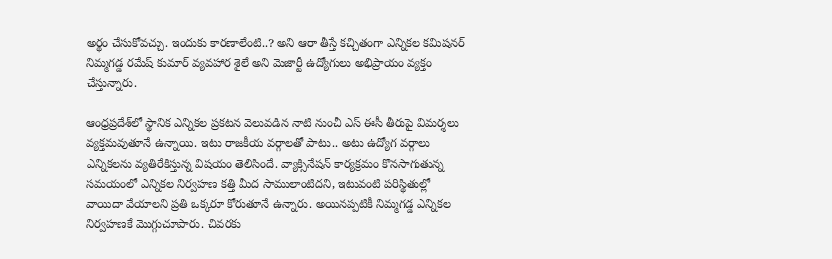అర్థం చేసుకోవ‌చ్చు. ఇందుకు కార‌ణాలేంటి..? అని ఆరా తీస్తే క‌చ్చితంగా ఎన్నిక‌ల క‌మిష‌న‌ర్ నిమ్మ‌గ‌డ్డ ర‌మేష్ కుమార్ వ్య‌వ‌హార శైలే అని మెజార్టీ ఉద్యోగులు అభిప్రాయం వ్య‌క్తం చేస్తున్నారు.

ఆంధ్ర‌ప్ర‌దేశ్‌లో స్థానిక ఎన్నిక‌ల ప్ర‌క‌ట‌న వెలువ‌డిన నాటి నుంచీ ఎస్ ఈసీ తీరుపై విమ‌ర్శ‌లు వ్య‌క్త‌మ‌వుతూనే ఉన్నాయి. ఇటు రాజ‌కీయ వ‌ర్గాల‌తో పాటు.. అటు ఉద్యోగ వ‌ర్గాలు ఎన్నిక‌ల‌ను వ్య‌తిరేకిస్తున్న విష‌యం తెలిసిందే. వ్యాక్సినేష‌న్ కార్య‌క్ర‌మం కొన‌సాగుతున్న స‌మ‌యంలో ఎన్నిక‌ల నిర్వ‌హ‌ణ క‌త్తి మీద సాములాంటిద‌ని, ఇటువంటి ప‌రిస్థితుల్లో వాయిదా వేయాల‌ని ప్ర‌తి ఒక్క‌రూ కోరుతూనే ఉన్నారు. అయిన‌ప్ప‌టికీ నిమ్మ‌గ‌డ్డ ఎన్నిక‌ల నిర్వ‌హ‌ణ‌కే మొగ్గుచూపారు. చివ‌ర‌కు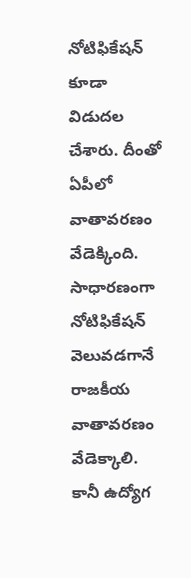నోటిఫికేష‌న్ కూడా విడుద‌ల చేశారు. దీంతో ఏపీలో వాతావ‌ర‌ణం వేడెక్కింది. సాధార‌ణంగా నోటిఫికేష‌న్ వెలువ‌డ‌గానే రాజ‌కీయ వాతావ‌ర‌ణం వేడెక్కాలి. కానీ ఉద్యోగ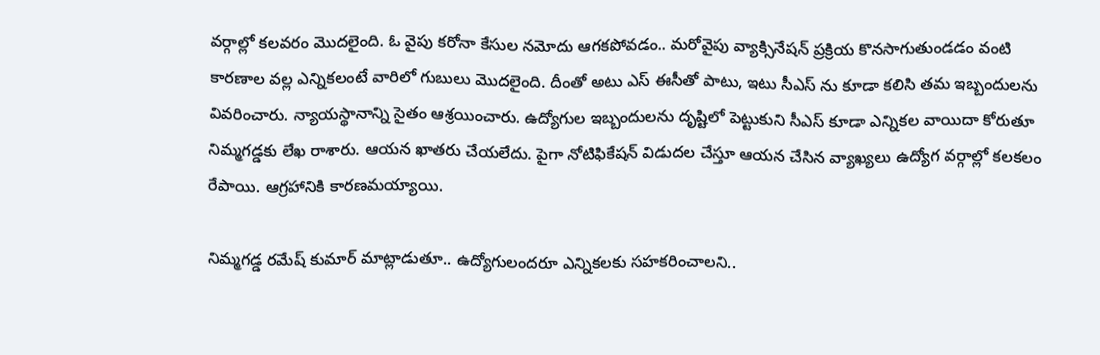వ‌ర్గాల్లో క‌ల‌వ‌రం మొద‌లైంది. ఓ వైపు క‌రోనా కేసుల న‌మోదు ఆగ‌క‌పోవ‌డం.. మ‌రోవైపు వ్యాక్సినేష‌న్ ప్ర‌క్రియ కొన‌సాగుతుండ‌డం వంటి కార‌ణాల వ‌ల్ల ఎన్నిక‌లంటే వారిలో గుబులు మొద‌లైంది. దీంతో అటు ఎస్ ఈసీతో పాటు, ఇటు సీఎస్ ను కూడా క‌లిసి త‌మ ఇబ్బందుల‌ను వివ‌రించారు. న్యాయ‌స్థానాన్ని సైతం ఆశ్ర‌యించారు. ఉద్యోగుల ఇబ్బందుల‌ను దృష్టిలో పెట్టుకుని సీఎస్ కూడా ఎన్నిక‌ల వాయిదా కోరుతూ నిమ్మ‌గ‌డ్డ‌కు లేఖ రాశారు. ఆయ‌న ఖాత‌రు చేయ‌లేదు. పైగా నోటిఫికేష‌న్ విడుద‌ల చేస్తూ ఆయ‌న చేసిన వ్యాఖ్య‌లు ఉద్యోగ వ‌ర్గాల్లో క‌ల‌క‌లం రేపాయి. ఆగ్ర‌హానికి కార‌ణ‌మయ్యాయి.

నిమ్మ‌గ‌డ్డ ర‌మేష్ కుమార్ మాట్లాడుతూ.. ఉద్యోగులంద‌రూ ఎన్నిక‌ల‌కు స‌హ‌క‌రించాల‌ని..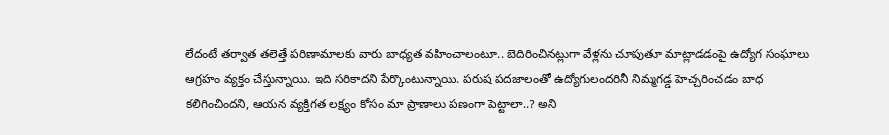లేదంటే త‌ర్వాత త‌లెత్తే ప‌రిణామాల‌కు వారు బాధ్య‌త వ‌హించాలంటూ.. బెదిరించిన‌ట్లుగా వేళ్ల‌ను చూపుతూ మాట్లాడ‌డంపై ఉద్యోగ సంఘాలు ఆగ్ర‌హం వ్య‌క్తం చేస్తున్నాయి. ఇది స‌రికాద‌ని పేర్కొంటున్నాయి. ప‌రుష ప‌ద‌జాలంతో ఉద్యోగులంద‌రినీ నిమ్మ‌గ‌డ్డ హెచ్చ‌రించ‌డం బాధ క‌లిగించింద‌ని, ఆయ‌న వ్య‌క్తిగ‌త ల‌క్ష్యం కోసం మా ప్రాణాలు ప‌ణంగా పెట్టాలా..? అని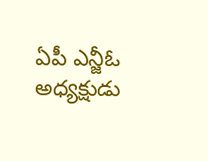ఏపీ ఎన్జీఓ అధ్య‌క్షుడు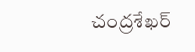చంద్ర‌శేఖ‌ర్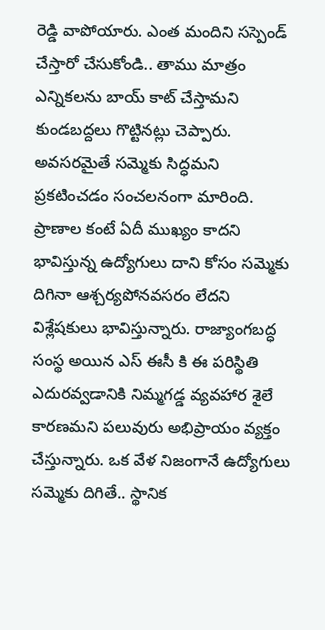రెడ్డి వాపోయారు. ఎంత మందిని స‌స్పెండ్ చేస్తారో చేసుకోండి.. తాము మాత్రం ఎన్నిక‌ల‌ను బాయ్ కాట్ చేస్తామ‌ని కుండ‌బ‌ద్ద‌లు గొట్టిన‌ట్లు చెప్పారు. అవ‌స‌ర‌మైతే స‌మ్మెకు సిద్ధ‌మ‌ని ప్ర‌క‌టించ‌డం సంచ‌ల‌నంగా మారింది. ప్రాణాల కంటే ఏదీ ముఖ్యం కాద‌ని భావిస్తున్న ఉద్యోగులు దాని కోసం స‌మ్మెకు దిగినా ఆశ్చ‌ర్య‌పోన‌వ‌స‌రం లేద‌ని విశ్లేష‌కులు భావిస్తున్నారు. రాజ్యాంగ‌బ‌ద్ధ సంస్థ అయిన ఎస్ ఈసీ కి ఈ ప‌రిస్థితి ఎదుర‌వ్వ‌డానికి నిమ్మ‌గ‌డ్డ వ్య‌వ‌హార శైలే కార‌ణ‌మ‌ని ప‌లువురు అభిప్రాయం వ్య‌క్తం చేస్తున్నారు. ఒక వేళ నిజంగానే ఉద్యోగులు స‌మ్మెకు దిగితే.. స్థానిక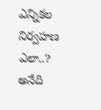ఎన్నిక‌ల నిర్వ‌హ‌ణ ఎలా..? అనేది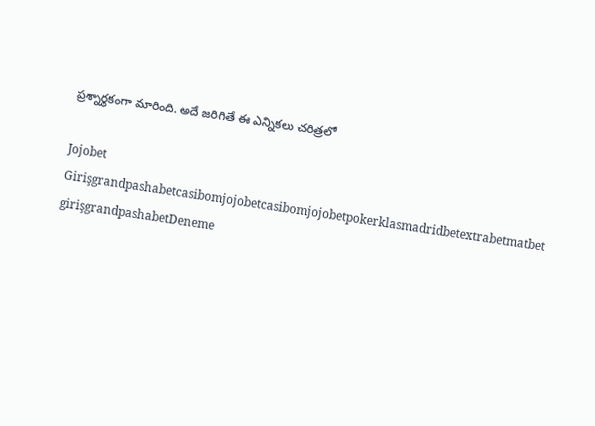ప్ర‌శ్నార్థ‌కంగా మారింది. అదే జ‌రిగితే ఈ ఎన్నిక‌లు చ‌రిత్ర‌లో

Jojobet Girişgrandpashabetcasibomjojobetcasibomjojobetpokerklasmadridbetextrabetmatbet girişgrandpashabetDeneme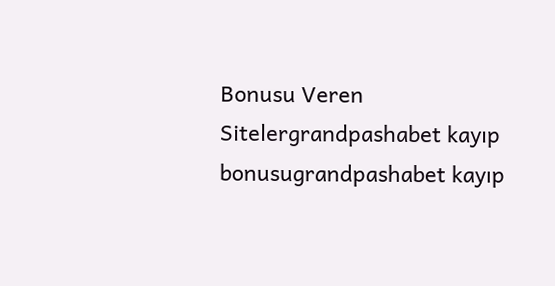Bonusu Veren Sitelergrandpashabet kayıp bonusugrandpashabet kayıp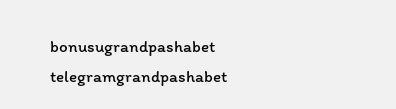bonusugrandpashabet telegramgrandpashabet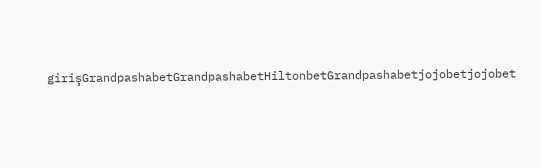girişGrandpashabetGrandpashabetHiltonbetGrandpashabetjojobetjojobet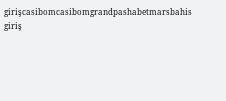girişcasibomcasibomgrandpashabetmarsbahis giriş